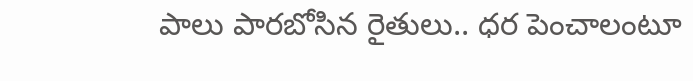పాలు పారబోసిన రైతులు.. ధర పెంచాలంటూ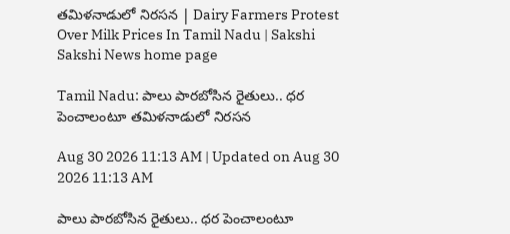తమిళనాడులో నిరసన | Dairy Farmers Protest Over Milk Prices In Tamil Nadu | Sakshi
Sakshi News home page

Tamil Nadu: పాలు పారబోసిన రైతులు.. ధర పెంచాలంటూ తమిళనాడులో నిరసన

Aug 30 2026 11:13 AM | Updated on Aug 30 2026 11:13 AM

పాలు పారబోసిన రైతులు.. ధర పెంచాలంటూ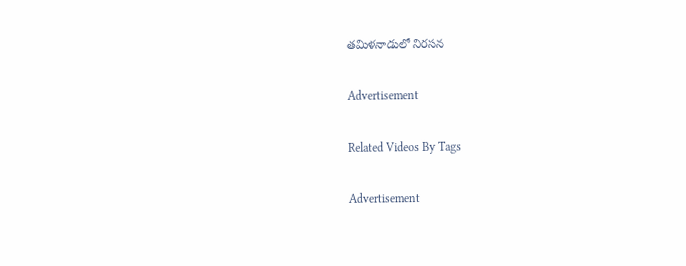తమిళనాడులో నిరసన

Advertisement

Related Videos By Tags

Advertisement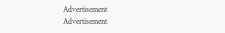Advertisement
Advertisement